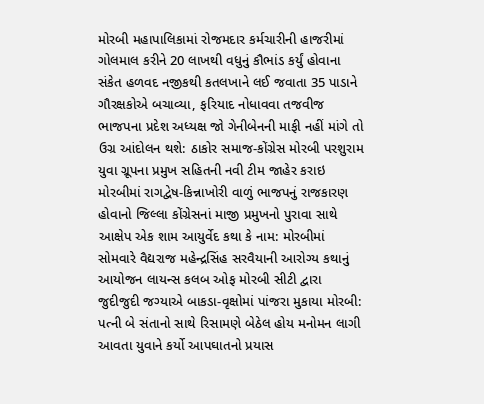મોરબી મહાપાલિકામાં રોજમદાર કર્મચારીની હાજરીમાં ગોલમાલ કરીને 20 લાખથી વધુનું કૌભાંડ કર્યું હોવાના સંકેત હળવદ નજીકથી કતલખાને લઈ જવાતા 35 પાડાને ગૌરક્ષકોએ બચાવ્યા, ફરિયાદ નોધાવવા તજવીજ ભાજપના પ્રદેશ અધ્યક્ષ જો ગેનીબેનની માફી નહીં માંગે તો ઉગ્ર આંદોલન થશે: ઠાકોર સમાજ-કોંગ્રેસ મોરબી પરશુરામ યુવા ગ્રૂપના પ્રમુખ સહિતની નવી ટીમ જાહેર કરાઇ મોરબીમાં રાગદ્વેષ-કિન્નાખોરી વાળું ભાજપનું રાજકારણ હોવાનો જિલ્લા કોંગ્રેસનાં માજી પ્રમુખનો પુરાવા સાથે આક્ષેપ એક શામ આયુર્વેદ કથા કે નામ: મોરબીમાં સોમવારે વૈદ્યરાજ મહેન્દ્રસિંહ સરવૈયાની આરોગ્ય કથાનું આયોજન લાયન્સ કલબ ઓફ મોરબી સીટી દ્વારા જુદીજુદી જગ્યાએ બાકડા-વૃક્ષોમાં પાંજરા મુકાયા મોરબી: પત્ની બે સંતાનો સાથે રિસામણે બેઠેલ હોય મનોમન લાગી આવતા યુવાને કર્યો આપઘાતનો પ્રયાસ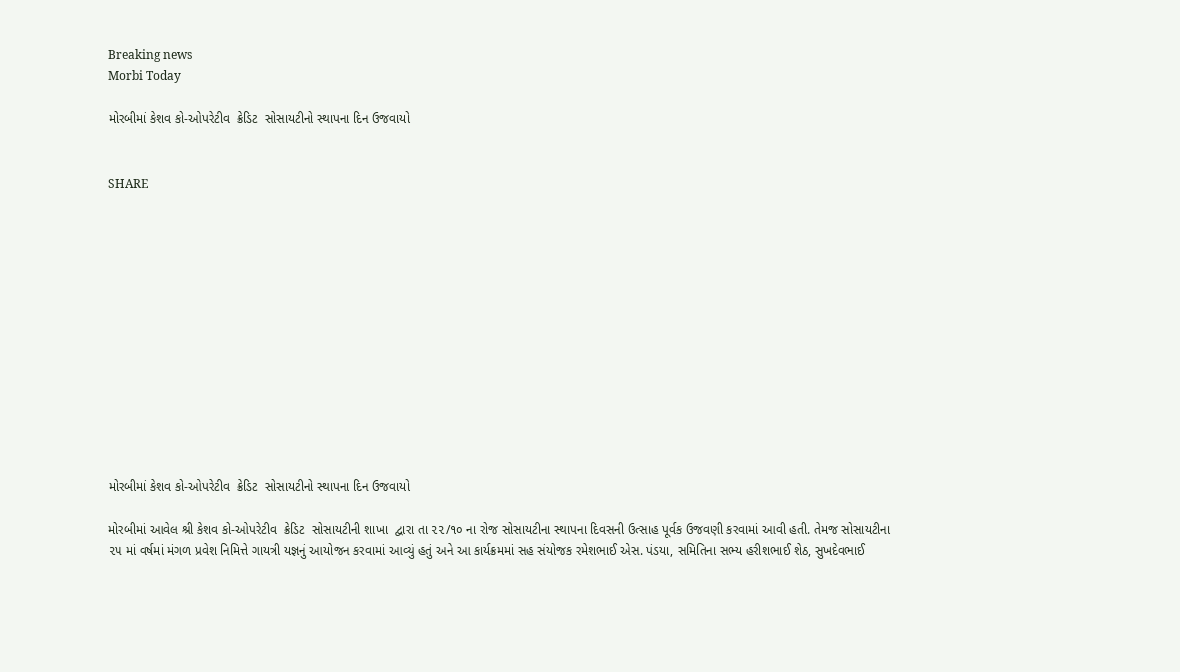Breaking news
Morbi Today

મોરબીમાં કેશવ કો-ઓપરેટીવ  ક્રેડિટ  સોસાયટીનો સ્થાપના દિન ઉજવાયો


SHARE













મોરબીમાં કેશવ કો-ઓપરેટીવ  ક્રેડિટ  સોસાયટીનો સ્થાપના દિન ઉજવાયો

મોરબીમાં આવેલ શ્રી કેશવ કો-ઓપરેટીવ  ક્રેડિટ  સોસાયટીની શાખા  દ્વારા તા ૨૨/૧૦ ના રોજ સોસાયટીના સ્થાપના દિવસની ઉત્સાહ પૂર્વક ઉજવણી કરવામાં આવી હતી. તેમજ સોસાયટીના ૨૫ માં વર્ષમાં મંગળ પ્રવેશ નિમિત્તે ગાયત્રી યજ્ઞનું આયોજન કરવામાં આવ્યું હતું અને આ કાર્યક્રમમાં સહ સંયોજક રમેશભાઈ એસ. પંડયા, સમિતિના સભ્ય હરીશભાઈ શેઠ, સુખદેવભાઈ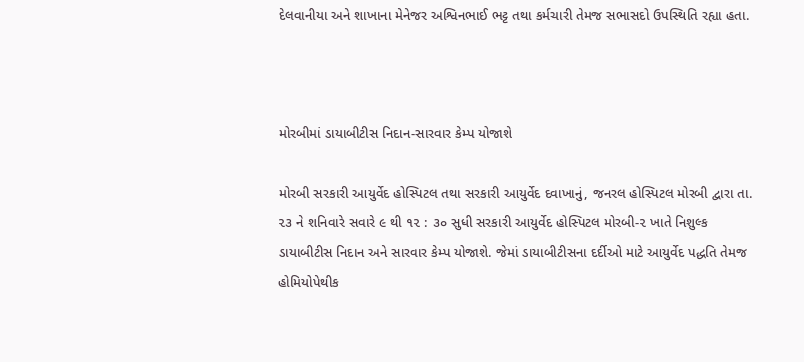દેલવાનીયા અને શાખાના મેનેજર અશ્વિનભાઈ ભટ્ટ તથા કર્મચારી તેમજ સભાસદો ઉપસ્થિતિ રહ્યા હતા.



મોરબીમાં ડાયાબીટીસ નિદાન-સારવાર કેમ્પ યોજાશે

મોરબી સરકારી આયુર્વેદ હોસ્પિટલ તથા સરકારી આયુર્વેદ દવાખાનું, જનરલ હોસ્પિટલ મોરબી દ્વારા તા. ૨૩ ને શનિવારે સવારે ૯ થી ૧૨ : ૩૦ સુધી સરકારી આયુર્વેદ હોસ્પિટલ મોરબી-૨ ખાતે નિશુલ્ક ડાયાબીટીસ નિદાન અને સારવાર કેમ્પ યોજાશે. જેમાં ડાયાબીટીસના દર્દીઓ માટે આયુર્વેદ પદ્ધતિ તેમજ હોમિયોપેથીક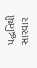પદ્ધતિથી સારવાર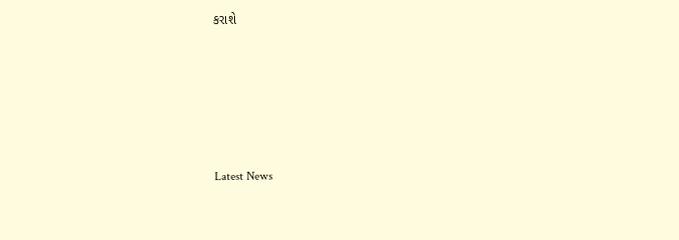કરાશે






Latest News